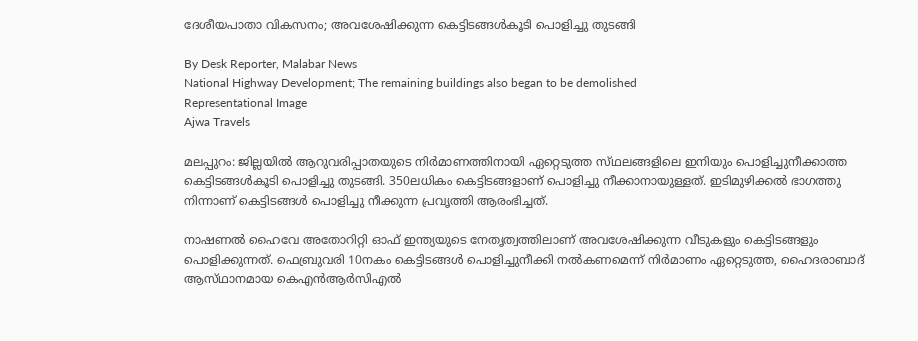ദേശീയപാതാ വികസനം; അവശേഷിക്കുന്ന കെട്ടിടങ്ങൾകൂടി പൊളിച്ചു തുടങ്ങി

By Desk Reporter, Malabar News
National Highway Development; The remaining buildings also began to be demolished
Representational Image
Ajwa Travels

മലപ്പുറം: ജില്ലയിൽ ആറുവരിപ്പാതയുടെ നിർമാണത്തിനായി ഏറ്റെടുത്ത സ്‌ഥലങ്ങളിലെ ഇനിയും പൊളിച്ചുനീക്കാത്ത കെട്ടിടങ്ങൾകൂടി പൊളിച്ചു തുടങ്ങി. 350ലധികം കെട്ടിടങ്ങളാണ് പൊളിച്ചു നീക്കാനായുള്ളത്. ഇടിമുഴിക്കൽ ഭാഗത്തു നിന്നാണ് കെട്ടിടങ്ങൾ പൊളിച്ചു നീക്കുന്ന പ്രവൃത്തി ആരംഭിച്ചത്.

നാഷണൽ ഹൈവേ അതോറിറ്റി ഓഫ് ഇന്ത്യയുടെ നേതൃത്വത്തിലാണ് അവശേഷിക്കുന്ന വീടുകളും കെട്ടിടങ്ങളും പൊളിക്കുന്നത്. ഫെബ്രുവരി 10നകം കെട്ടിടങ്ങൾ പൊളിച്ചുനീക്കി നൽകണമെന്ന് നിർമാണം ഏറ്റെടുത്ത, ഹൈദരാബാദ് ആസ്‌ഥാനമായ കെഎൻആർസിഎൽ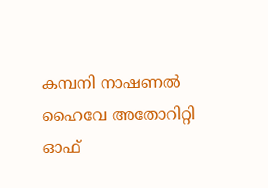കമ്പനി നാഷണൽ ഹൈവേ അതോറിറ്റി ഓഫ്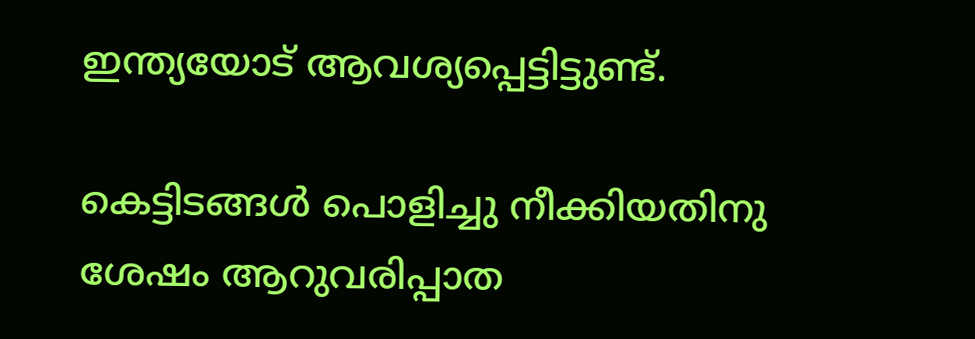ഇന്ത്യയോട് ആവശ്യപ്പെട്ടിട്ടുണ്ട്.

കെട്ടിടങ്ങൾ പൊളിച്ചു നീക്കിയതിനു ശേഷം ആറുവരിപ്പാത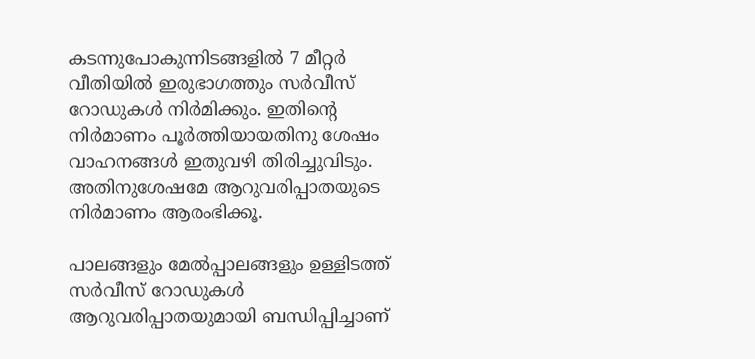കടന്നുപോകുന്നിടങ്ങളിൽ 7 മീറ്റർ വീതിയിൽ ഇരുഭാഗത്തും സർവീസ് റോഡുകൾ നിർമിക്കും. ഇതിന്റെ നിർമാണം പൂർത്തിയായതിനു ശേഷം വാഹനങ്ങൾ ഇതുവഴി തിരിച്ചുവിടും. അതിനുശേഷമേ ആറുവരിപ്പാതയുടെ നിർമാണം ആരംഭിക്കൂ.

പാലങ്ങളും മേൽപ്പാലങ്ങളും ഉള്ളിടത്ത് സർവീസ് റോഡുകൾ ആറുവരിപ്പാതയുമായി ബന്ധിപ്പിച്ചാണ്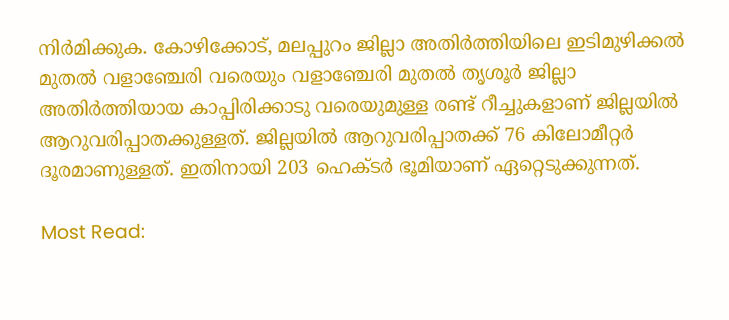നിർമിക്കുക. കോഴിക്കോട്, മലപ്പുറം ജില്ലാ അതിർത്തിയിലെ ഇടിമുഴിക്കൽ മുതൽ വളാഞ്ചേരി വരെയും വളാഞ്ചേരി മുതൽ തൃശൂർ ജില്ലാ അതിർത്തിയായ കാപ്പിരിക്കാടു വരെയുമുള്ള രണ്ട് റീച്ചുകളാണ് ജില്ലയിൽ ആറുവരിപ്പാതക്കുള്ളത്. ജില്ലയിൽ ആറുവരിപ്പാതക്ക് 76 കിലോമീറ്റർ ദൂരമാണുള്ളത്. ഇതിനായി 203 ഹെക്‌ടർ ഭൂമിയാണ് ഏറ്റെടുക്കുന്നത്.

Most Read: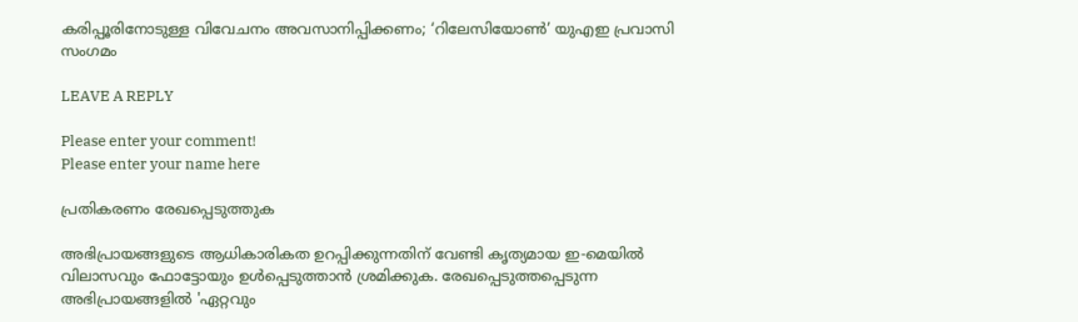കരിപ്പൂരിനോടുള്ള വിവേചനം അവസാനിപ്പിക്കണം; ‘റിലേസിയോണ്‍’ യുഎഇ പ്രവാസി സംഗമം

LEAVE A REPLY

Please enter your comment!
Please enter your name here

പ്രതികരണം രേഖപ്പെടുത്തുക

അഭിപ്രായങ്ങളുടെ ആധികാരികത ഉറപ്പിക്കുന്നതിന് വേണ്ടി കൃത്യമായ ഇ-മെയിൽ വിലാസവും ഫോട്ടോയും ഉൾപ്പെടുത്താൻ ശ്രമിക്കുക. രേഖപ്പെടുത്തപ്പെടുന്ന അഭിപ്രായങ്ങളിൽ 'ഏറ്റവും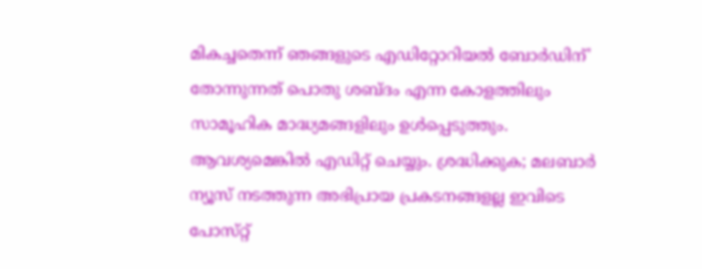മികച്ചതെന്ന് ഞങ്ങളുടെ എഡിറ്റോറിയൽ ബോർഡിന്' തോന്നുന്നത് പൊതു ശബ്‌ദം എന്ന കോളത്തിലും സാമൂഹിക മാദ്ധ്യമങ്ങളിലും ഉൾപ്പെടുത്തും. ആവശ്യമെങ്കിൽ എഡിറ്റ് ചെയ്യും. ശ്രദ്ധിക്കുക; മലബാർ ന്യൂസ് നടത്തുന്ന അഭിപ്രായ പ്രകടനങ്ങളല്ല ഇവിടെ പോസ്‌റ്റ്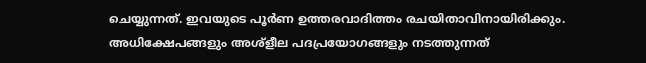ചെയ്യുന്നത്. ഇവയുടെ പൂർണ ഉത്തരവാദിത്തം രചയിതാവിനായിരിക്കും. അധിക്ഷേപങ്ങളും അശ്‌ളീല പദപ്രയോഗങ്ങളും നടത്തുന്നത്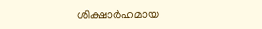ശിക്ഷാർഹമായ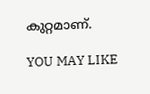കുറ്റമാണ്.

YOU MAY LIKE